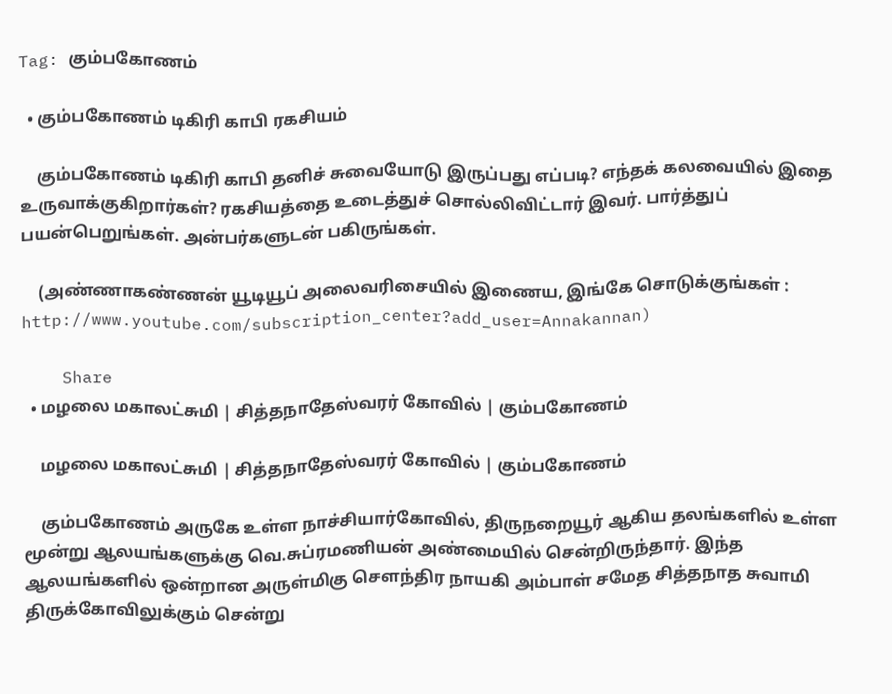Tag: கும்பகோணம்

  • கும்பகோணம் டிகிரி காபி ரகசியம்

    கும்பகோணம் டிகிரி காபி தனிச் சுவையோடு இருப்பது எப்படி? எந்தக் கலவையில் இதை உருவாக்குகிறார்கள்? ரகசியத்தை உடைத்துச் சொல்லிவிட்டார் இவர். பார்த்துப் பயன்பெறுங்கள். அன்பர்களுடன் பகிருங்கள்.

    (அண்ணாகண்ணன் யூடியூப் அலைவரிசையில் இணைய, இங்கே சொடுக்குங்கள் : http://www.youtube.com/subscription_center?add_user=Annakannan)

    Share
  • மழலை மகாலட்சுமி | சித்தநாதேஸ்வரர் கோவில் | கும்பகோணம்

    மழலை மகாலட்சுமி | சித்தநாதேஸ்வரர் கோவில் | கும்பகோணம்

    கும்பகோணம் அருகே உள்ள நாச்சியார்கோவில், திருநறையூர் ஆகிய தலங்களில் உள்ள மூன்று ஆலயங்களுக்கு வெ.சுப்ரமணியன் அண்மையில் சென்றிருந்தார். இந்த ஆலயங்களில் ஒன்றான அருள்மிகு சௌந்திர நாயகி அம்பாள் சமேத சித்தநாத சுவாமி திருக்கோவிலுக்கும் சென்று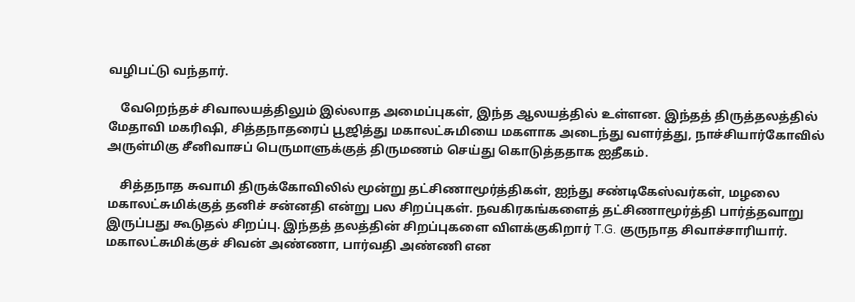வழிபட்டு வந்தார்.

    வேறெந்தச் சிவாலயத்திலும் இல்லாத அமைப்புகள், இந்த ஆலயத்தில் உள்ளன. இந்தத் திருத்தலத்தில் மேதாவி மகரிஷி, சித்தநாதரைப் பூஜித்து மகாலட்சுமியை மகளாக அடைந்து வளர்த்து, நாச்சியார்கோவில் அருள்மிகு சீனிவாசப் பெருமாளுக்குத் திருமணம் செய்து கொடுத்ததாக ஐதீகம்.

    சித்தநாத சுவாமி திருக்கோவிலில் மூன்று தட்சிணாமூர்த்திகள், ஐந்து சண்டிகேஸ்வர்கள், மழலை மகாலட்சுமிக்குத் தனிச் சன்னதி என்று பல சிறப்புகள். நவகிரகங்களைத் தட்சிணாமூர்த்தி பார்த்தவாறு இருப்பது கூடுதல் சிறப்பு. இந்தத் தலத்தின் சிறப்புகளை விளக்குகிறார் T.G. குருநாத சிவாச்சாரியார். மகாலட்சுமிக்குச் சிவன் அண்ணா, பார்வதி அண்ணி என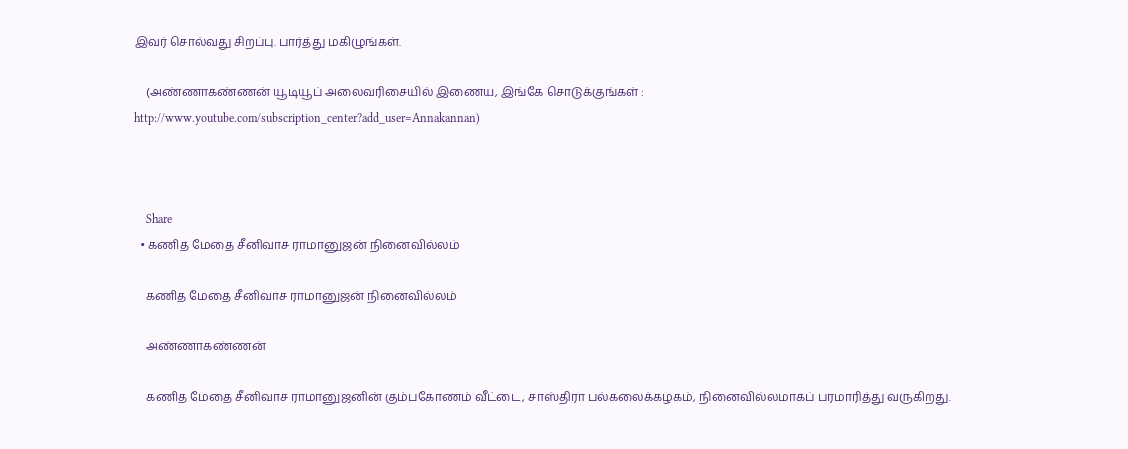இவர் சொல்வது சிறப்பு. பார்த்து மகிழுங்கள்.

    (அண்ணாகண்ணன் யூடியூப் அலைவரிசையில் இணைய, இங்கே சொடுக்குங்கள் : http://www.youtube.com/subscription_center?add_user=Annakannan)



    Share
  • கணித மேதை சீனிவாச ராமானுஜன் நினைவில்லம்

    கணித மேதை சீனிவாச ராமானுஜன் நினைவில்லம்

    அண்ணாகண்ணன்

    கணித மேதை சீனிவாச ராமானுஜனின் கும்பகோணம் வீட்டை, சாஸ்திரா பல்கலைக்கழகம், நினைவில்லமாகப் பரமாரித்து வருகிறது.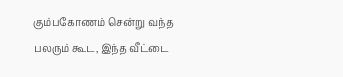கும்பகோணம் சென்று வந்த பலரும் கூட, இந்த வீட்டை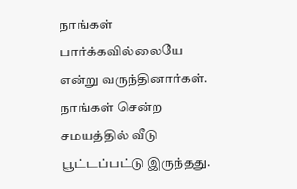நாங்கள் பார்க்கவில்லையே என்று வருந்தினார்கள். நாங்கள் சென்ற சமயத்தில் வீடு பூட்டப்பட்டு இருந்தது.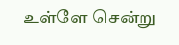உள்ளே சென்று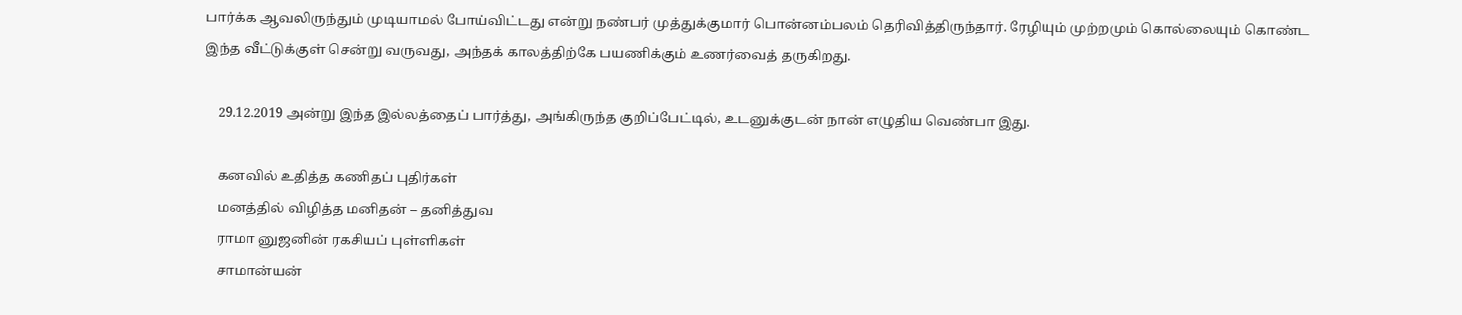பார்க்க ஆவலிருந்தும் முடியாமல் போய்விட்டது என்று நண்பர் முத்துக்குமார் பொன்னம்பலம் தெரிவித்திருந்தார். ரேழியும் முற்றமும் கொல்லையும் கொண்ட இந்த வீட்டுக்குள் சென்று வருவது, அந்தக் காலத்திற்கே பயணிக்கும் உணர்வைத் தருகிறது.

    29.12.2019 அன்று இந்த இல்லத்தைப் பார்த்து, அங்கிருந்த குறிப்பேட்டில், உடனுக்குடன் நான் எழுதிய வெண்பா இது.

    கனவில் உதித்த கணிதப் புதிர்கள்
    மனத்தில் விழித்த மனிதன் – தனித்துவ
    ராமா னுஜனின் ரகசியப் புள்ளிகள்
    சாமான்யன்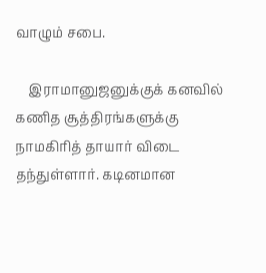வாழும் சபை.

    இராமானுஜனுக்குக் கனவில் கணித சூத்திரங்களுக்கு நாமகிரித் தாயார் விடை தந்துள்ளார். கடினமான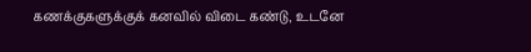கணக்குகளுக்குக் கனவில் விடை கண்டு, உடனே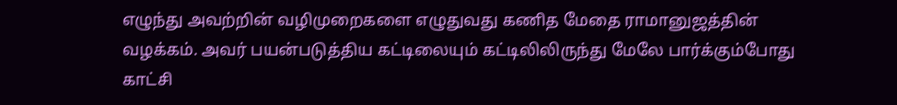எழுந்து அவற்றின் வழிமுறைகளை எழுதுவது கணித மேதை ராமானுஜத்தின் வழக்கம். அவர் பயன்படுத்திய கட்டிலையும் கட்டிலிலிருந்து மேலே பார்க்கும்போது காட்சி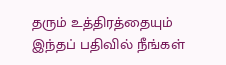தரும் உத்திரத்தையும் இந்தப் பதிவில் நீங்கள்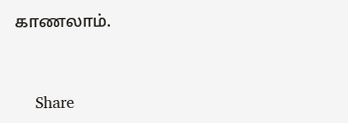காணலாம்.


    Share